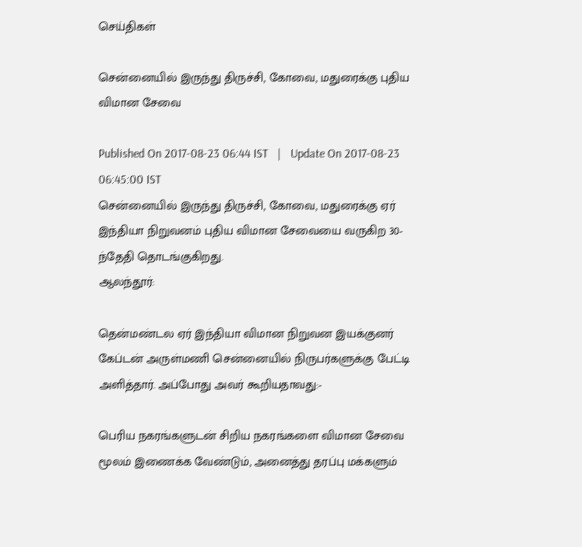செய்திகள்

சென்னையில் இருந்து திருச்சி, கோவை, மதுரைக்கு புதிய விமான சேவை

Published On 2017-08-23 06:44 IST   |   Update On 2017-08-23 06:45:00 IST
சென்னையில் இருந்து திருச்சி, கோவை, மதுரைக்கு ஏர் இந்தியா நிறுவனம் புதிய விமான சேவையை வருகிற 30-ந்தேதி தொடங்குகிறது.
ஆலந்தூர்:

தென்மண்டல ஏர் இந்தியா விமான நிறுவன இயக்குனர் கேப்டன் அருள்மணி சென்னையில் நிருபர்களுக்கு பேட்டி அளித்தார். அப்போது அவர் கூறியதாவது:-

பெரிய நகரங்களுடன் சிறிய நகரங்களை விமான சேவை மூலம் இணைக்க வேண்டும், அனைத்து தரப்பு மக்களும்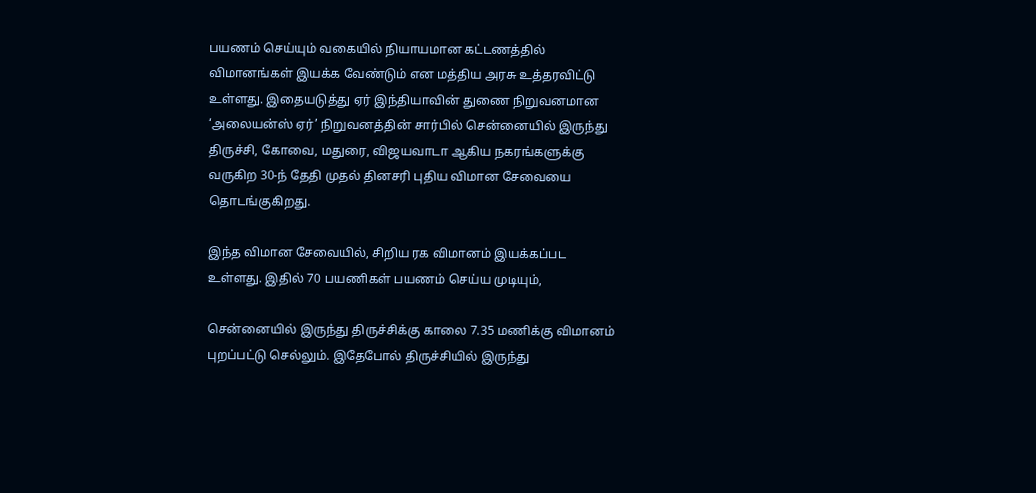பயணம் செய்யும் வகையில் நியாயமான கட்டணத்தில் விமானங்கள் இயக்க வேண்டும் என மத்திய அரசு உத்தரவிட்டு உள்ளது. இதையடுத்து ஏர் இந்தியாவின் துணை நிறுவனமான ‘அலையன்ஸ் ஏர்’ நிறுவனத்தின் சார்பில் சென்னையில் இருந்து திருச்சி, கோவை, மதுரை, விஜயவாடா ஆகிய நகரங்களுக்கு வருகிற 30-ந் தேதி முதல் தினசரி புதிய விமான சேவையை தொடங்குகிறது.

இந்த விமான சேவையில், சிறிய ரக விமானம் இயக்கப்பட உள்ளது. இதில் 70 பயணிகள் பயணம் செய்ய முடியும்,

சென்னையில் இருந்து திருச்சிக்கு காலை 7.35 மணிக்கு விமானம் புறப்பட்டு செல்லும். இதேபோல் திருச்சியில் இருந்து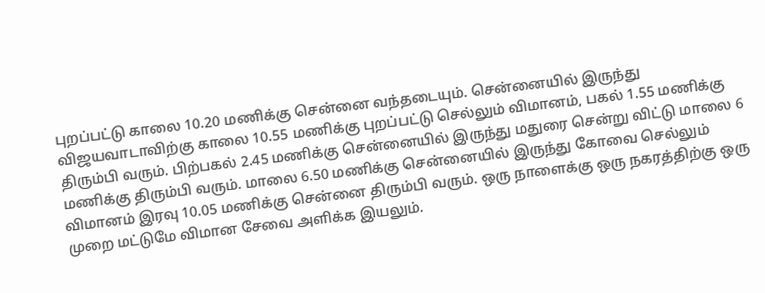புறப்பட்டு காலை 10.20 மணிக்கு சென்னை வந்தடையும். சென்னையில் இருந்து விஜயவாடாவிற்கு காலை 10.55 மணிக்கு புறப்பட்டு செல்லும் விமானம், பகல் 1.55 மணிக்கு திரும்பி வரும். பிற்பகல் 2.45 மணிக்கு சென்னையில் இருந்து மதுரை சென்று விட்டு மாலை 6 மணிக்கு திரும்பி வரும். மாலை 6.50 மணிக்கு சென்னையில் இருந்து கோவை செல்லும் விமானம் இரவு 10.05 மணிக்கு சென்னை திரும்பி வரும். ஒரு நாளைக்கு ஒரு நகரத்திற்கு ஒரு முறை மட்டுமே விமான சேவை அளிக்க இயலும்.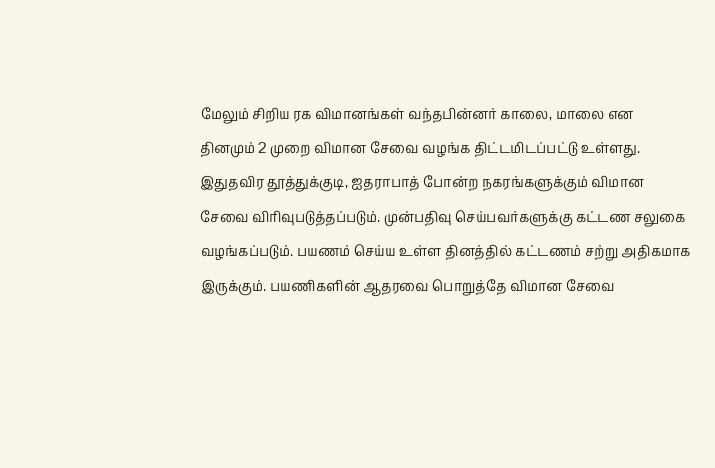மேலும் சிறிய ரக விமானங்கள் வந்தபின்னர் காலை, மாலை என தினமும் 2 முறை விமான சேவை வழங்க திட்டமிடப்பட்டு உள்ளது. இதுதவிர தூத்துக்குடி, ஐதராபாத் போன்ற நகரங்களுக்கும் விமான சேவை விரிவுபடுத்தப்படும். முன்பதிவு செய்பவர்களுக்கு கட்டண சலுகை வழங்கப்படும். பயணம் செய்ய உள்ள தினத்தில் கட்டணம் சற்று அதிகமாக இருக்கும். பயணிகளின் ஆதரவை பொறுத்தே விமான சேவை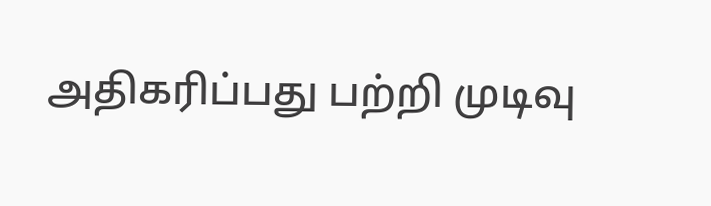அதிகரிப்பது பற்றி முடிவு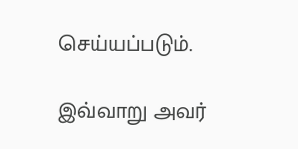செய்யப்படும்.

இவ்வாறு அவர்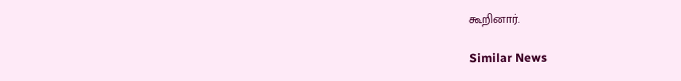கூறினார்.

Similar News